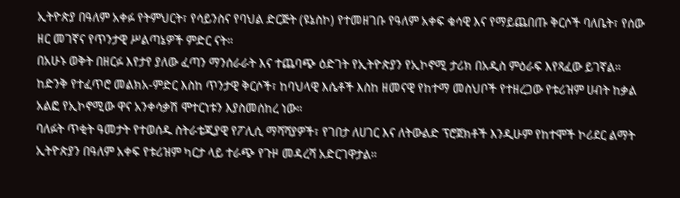ኢትዮጵያ በዓለም አቀፉ የትምህርት፣ የሳይንስና የባህል ድርጅት (ዩኔስኮ) የተመዘገቡ የዓለም አቀፍ ቁሳዊ እና የማይጨበጡ ቅርሶች ባለቤት፣ የሰው ዘር መገኛና የጥንታዊ ሥልጣኔዎች ምድር ናት።
በአሁኑ ወቅት በዘርፉ እየታየ ያለው ፈጣን ማንሰራራት እና ተጨባጭ ዕድገት የኢትዮጵያን የኢኮኖሚ ታሪክ በአዲስ ምዕራፍ እየጻፈው ይገኛል።
ከድንቅ የተፈጥሮ መልክአ-ምድር እስከ ጥንታዊ ቅርሶች፣ ከባህላዊ እሴቶች እስከ ዘመናዊ የከተማ መስህቦች የተዘረጋው የቱሪዝም ሀብት ከቃል አልፎ የኢኮኖሚው ዋና አንቀሳቃሽ ሞተርነቱን እያስመሰከረ ነው።
ባለፉት ጥቂት ዓመታት የተወሰዱ ስትራቴጂያዊ የፖሊሲ ማሻሻያዎች፣ የገበታ ለሀገር እና ለትውልድ ፕሮጀክቶች እንዲሁም የከተሞች ኮሪደር ልማት ኢትዮጵያን በዓለም አቀፍ የቱሪዝም ካርታ ላይ ተራጭ የጉዞ መዳረሻ አድርገዋታል።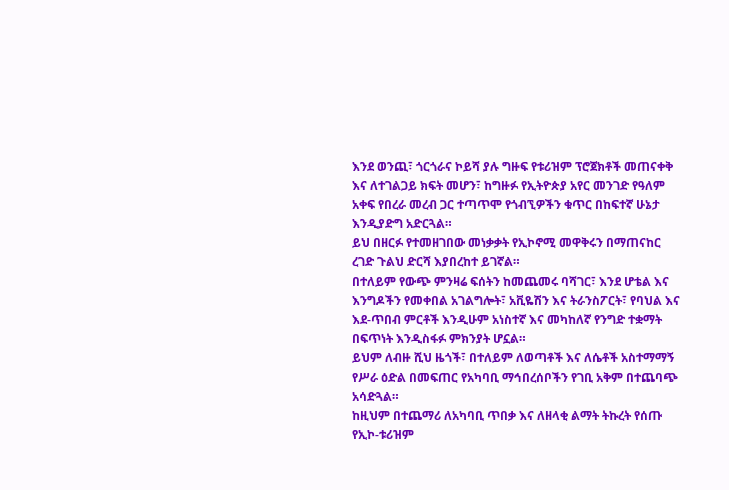እንደ ወንጪ፣ ጎርጎራና ኮይሻ ያሉ ግዙፍ የቱሪዝም ፕሮጀክቶች መጠናቀቅ እና ለተገልጋይ ክፍት መሆን፣ ከግዙፉ የኢትዮጵያ አየር መንገድ የዓለም አቀፍ የበረራ መረብ ጋር ተጣጥሞ የጎብኚዎችን ቁጥር በከፍተኛ ሁኔታ እንዲያድግ አድርጓል።
ይህ በዘርፉ የተመዘገበው መነቃቃት የኢኮኖሚ መዋቅሩን በማጠናከር ረገድ ጉልህ ድርሻ እያበረከተ ይገኛል።
በተለይም የውጭ ምንዛሬ ፍሰትን ከመጨመሩ ባሻገር፣ እንደ ሆቴል እና እንግዶችን የመቀበል አገልግሎት፣ አቪዬሽን እና ትራንስፖርት፣ የባህል እና እደ-ጥበብ ምርቶች እንዲሁም አነስተኛ እና መካከለኛ የንግድ ተቋማት በፍጥነት እንዲስፋፉ ምክንያት ሆኗል።
ይህም ለብዙ ሺህ ዜጎች፣ በተለይም ለወጣቶች እና ለሴቶች አስተማማኝ የሥራ ዕድል በመፍጠር የአካባቢ ማኅበረሰቦችን የገቢ አቅም በተጨባጭ አሳድጓል።
ከዚህም በተጨማሪ ለአካባቢ ጥበቃ እና ለዘላቂ ልማት ትኩረት የሰጡ የኢኮ-ቱሪዝም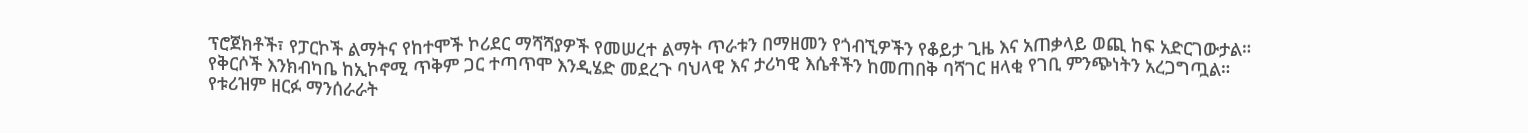ፕሮጀክቶች፣ የፓርኮች ልማትና የከተሞች ኮሪደር ማሻሻያዎች የመሠረተ ልማት ጥራቱን በማዘመን የጎብኚዎችን የቆይታ ጊዜ እና አጠቃላይ ወጪ ከፍ አድርገውታል።
የቅርሶች እንክብካቤ ከኢኮኖሚ ጥቅም ጋር ተጣጥሞ እንዲሄድ መደረጉ ባህላዊ እና ታሪካዊ እሴቶችን ከመጠበቅ ባሻገር ዘላቂ የገቢ ምንጭነትን አረጋግጧል።
የቱሪዝም ዘርፉ ማንሰራራት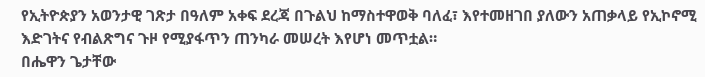የኢትዮጵያን አወንታዊ ገጽታ በዓለም አቀፍ ደረጃ በጉልህ ከማስተዋወቅ ባለፈ፣ እየተመዘገበ ያለውን አጠቃላይ የኢኮኖሚ እድገትና የብልጽግና ጉዞ የሚያፋጥን ጠንካራ መሠረት እየሆነ መጥቷል።
በሔዋን ጌታቸው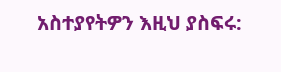አስተያየትዎን እዚህ ያስፍሩ: